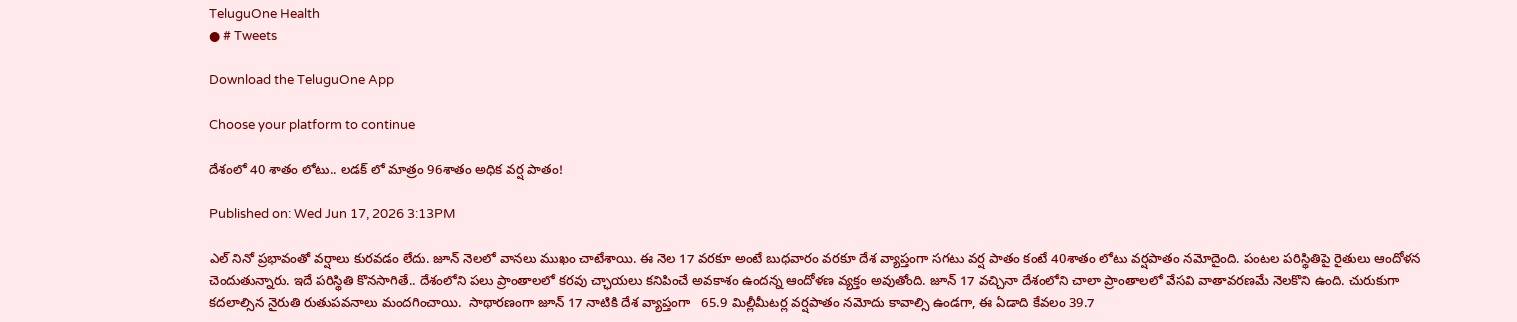TeluguOne Health
● # Tweets

Download the TeluguOne App

Choose your platform to continue

దేశంలో 40 శాతం లోటు.. లడక్ లో మాత్రం 96శాతం అధిక వర్ష పాతం!

Published on: Wed Jun 17, 2026 3:13PM

ఎల్ నినో ప్రభావంతో వర్షాలు కురవడం లేదు. జూన్ నెలలో వానలు ముఖం చాటేశాయి. ఈ నెల 17 వరకూ అంటే బుధవారం వరకూ దేశ వ్యాప్తంగా సగటు వర్ష పాతం కంటే 40శాతం లోటు వర్షపాతం నమోదైంది. పంటల పరిస్థితిపై రైతులు ఆందోళన చెందుతున్నారు. ఇదే పరిస్థితి కొనసాగితే.. దేశంలోని పలు ప్రాంతాలలో కరవు చ్ఛాయలు కనిపించే అవకాశం ఉందన్న ఆందోళణ వ్యక్తం అవుతోంది. జూన్ 17 వచ్చినా దేశంలోని చాలా ప్రాంతాలలో వేసవి వాతావరణమే నెలకొని ఉంది. చురుకుగా కదలాల్సిన నైరుతి రుతుపవనాలు మందగించాయి.  సాథారణంగా జూన్ 17 నాటికి దేశ వ్యాప్తంగా   65.9 మిల్లీమీటర్ల వర్షపాతం నమోదు కావాల్సి ఉండగా, ఈ ఏడాది కేవలం 39.7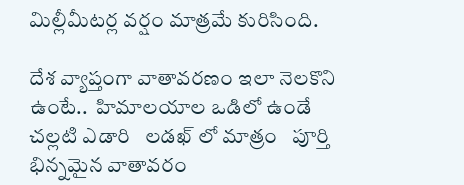మిల్లీమీటర్ల వర్షం మాత్రమే కురిసింది.

దేశ వ్యాప్తంగా వాతావరణం ఇలా నెలకొని ఉంటే..  హిమాలయాల ఒడిలో ఉండే చల్లటి ఎడారి   లడఖ్ లో మాత్రం   పూర్తి భిన్నమైన వాతావరం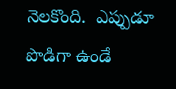నెలకొంది.  ఎప్పుడూ పొడిగా ఉండే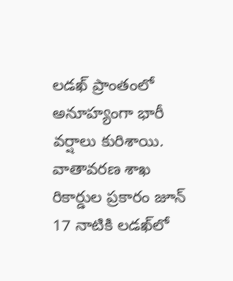లడఖ్ ప్రాంతంలో  అనూహ్యంగా భారీ వర్షాలు కురిశాయి.   వాతావరణ శాఖ రికార్డుల ప్రకారం జూన్ 17 నాటికి లడఖ్‌లో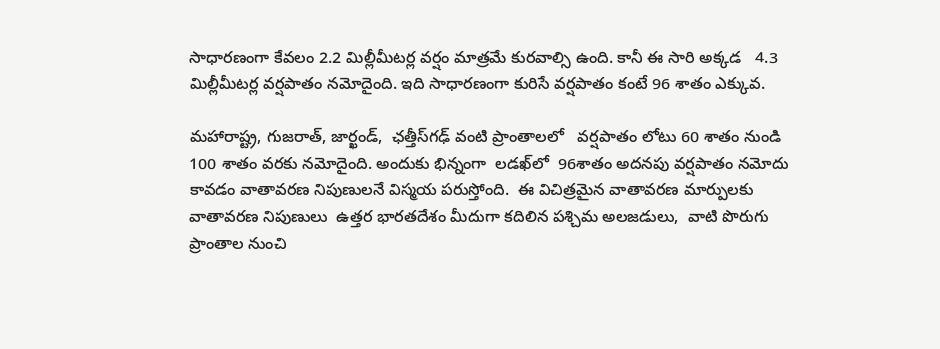సాధారణంగా కేవలం 2.2 మిల్లీమీటర్ల వర్షం మాత్రమే కురవాల్సి ఉంది. కానీ ఈ సారి అక్కడ   4.3 మిల్లీమీటర్ల వర్షపాతం నమోదైంది. ఇది సాధారణంగా కురిసే వర్షపాతం కంటే 96 శాతం ఎక్కువ.

మహారాష్ట్ర, గుజరాత్, జార్ఖండ్,  ఛత్తీస్‌గఢ్ వంటి ప్రాంతాలలో   వర్షపాతం లోటు 60 శాతం నుండి  100 శాతం వరకు నమోదైంది. అందుకు భిన్నంగా  లడఖ్‌లో  96శాతం అదనపు వర్షపాతం నమోదు కావడం వాతావరణ నిపుణులనే విస్మయ పరుస్తోంది.  ఈ విచిత్రమైన వాతావరణ మార్పులకు   వాతావరణ నిపుణులు  ఉత్తర భారతదేశం మీదుగా కదిలిన పశ్చిమ అలజడులు,  వాటి పొరుగు ప్రాంతాల నుంచి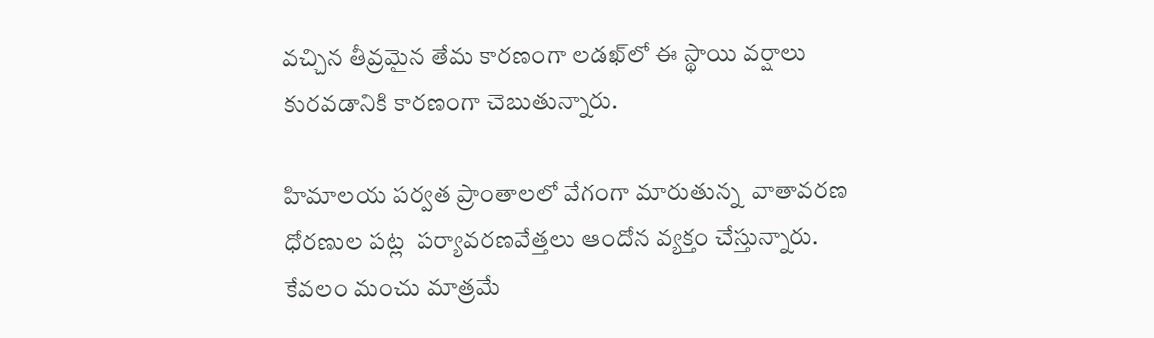వచ్చిన తీవ్రమైన తేమ కారణంగా లడఖ్‌లో ఈ స్థాయి వర్షాలు కురవడానికి కారణంగా చెబుతున్నారు.

హిమాలయ పర్వత ప్రాంతాలలో వేగంగా మారుతున్న  వాతావరణ ధోరణుల పట్ల  పర్యావరణవేత్తలు ఆందోన వ్యక్తం చేస్తున్నారు.  కేవలం మంచు మాత్రమే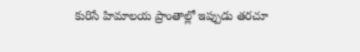కురిసే హిమాలయ ప్రాంతాల్లో ఇప్పుడు తరచూ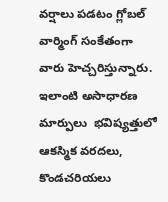వర్షాలు పడటం గ్లోబల్ వార్మింగ్ సంకేతంగా వారు హెచ్చరిస్తున్నారు. ఇలాంటి అసాధారణ మార్పులు  భవిష్యత్తులో ఆకస్మిక వరదలు, కొండచరియలు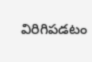విరిగిపడటం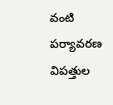వంటి పర్యావరణ విపత్తుల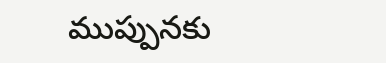ముప్పునకు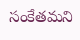సంకేతమని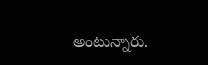అంటున్నారు.